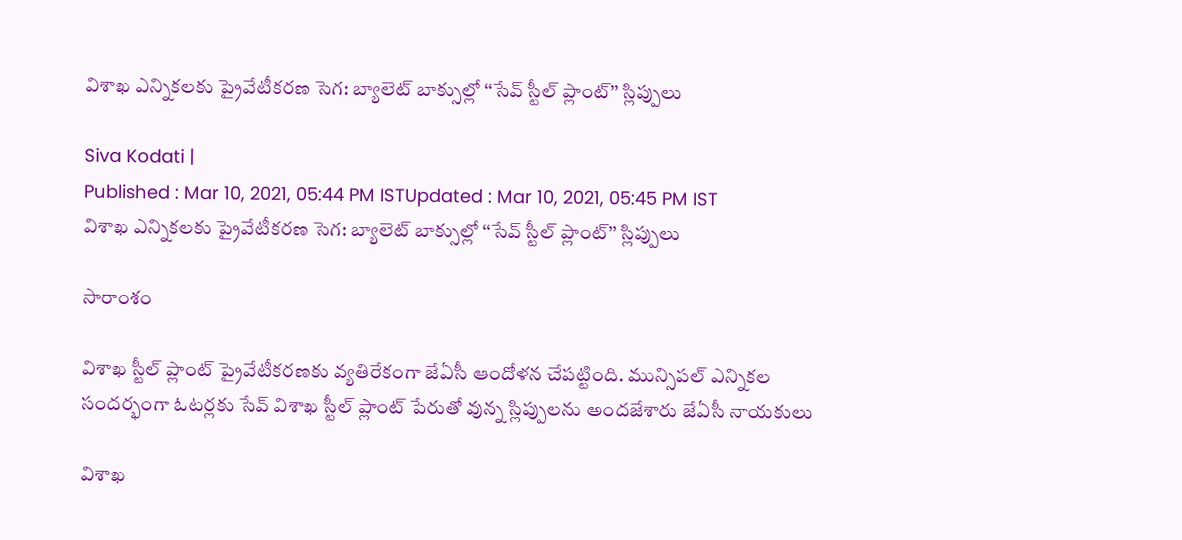విశాఖ ఎన్నికలకు ప్రైవేటీకరణ సెగ: బ్యాలెట్ బాక్సుల్లో ‘‘సేవ్ స్టీల్ ప్లాంట్’’ స్లిప్పులు

Siva Kodati |
Published : Mar 10, 2021, 05:44 PM ISTUpdated : Mar 10, 2021, 05:45 PM IST
విశాఖ ఎన్నికలకు ప్రైవేటీకరణ సెగ: బ్యాలెట్ బాక్సుల్లో ‘‘సేవ్ స్టీల్ ప్లాంట్’’ స్లిప్పులు

సారాంశం

విశాఖ స్టీల్ ప్లాంట్ ప్రైవేటీకరణకు వ్యతిరేకంగా జేఏసీ ఆందోళన చేపట్టింది. మున్సిపల్ ఎన్నికల సందర్భంగా ఓటర్లకు సేవ్ విశాఖ స్టీల్ ప్లాంట్ పేరుతో వున్న స్లిప్పులను అందజేశారు జేఏసీ నాయకులు

విశాఖ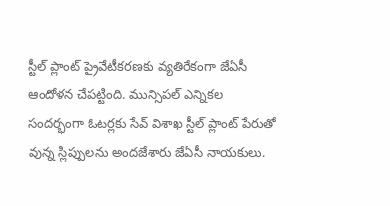స్టీల్ ప్లాంట్ ప్రైవేటీకరణకు వ్యతిరేకంగా జేఏసీ ఆందోళన చేపట్టింది. మున్సిపల్ ఎన్నికల సందర్భంగా ఓటర్లకు సేవ్ విశాఖ స్టీల్ ప్లాంట్ పేరుతో వున్న స్లిప్పులను అందజేశారు జేఏసీ నాయకులు.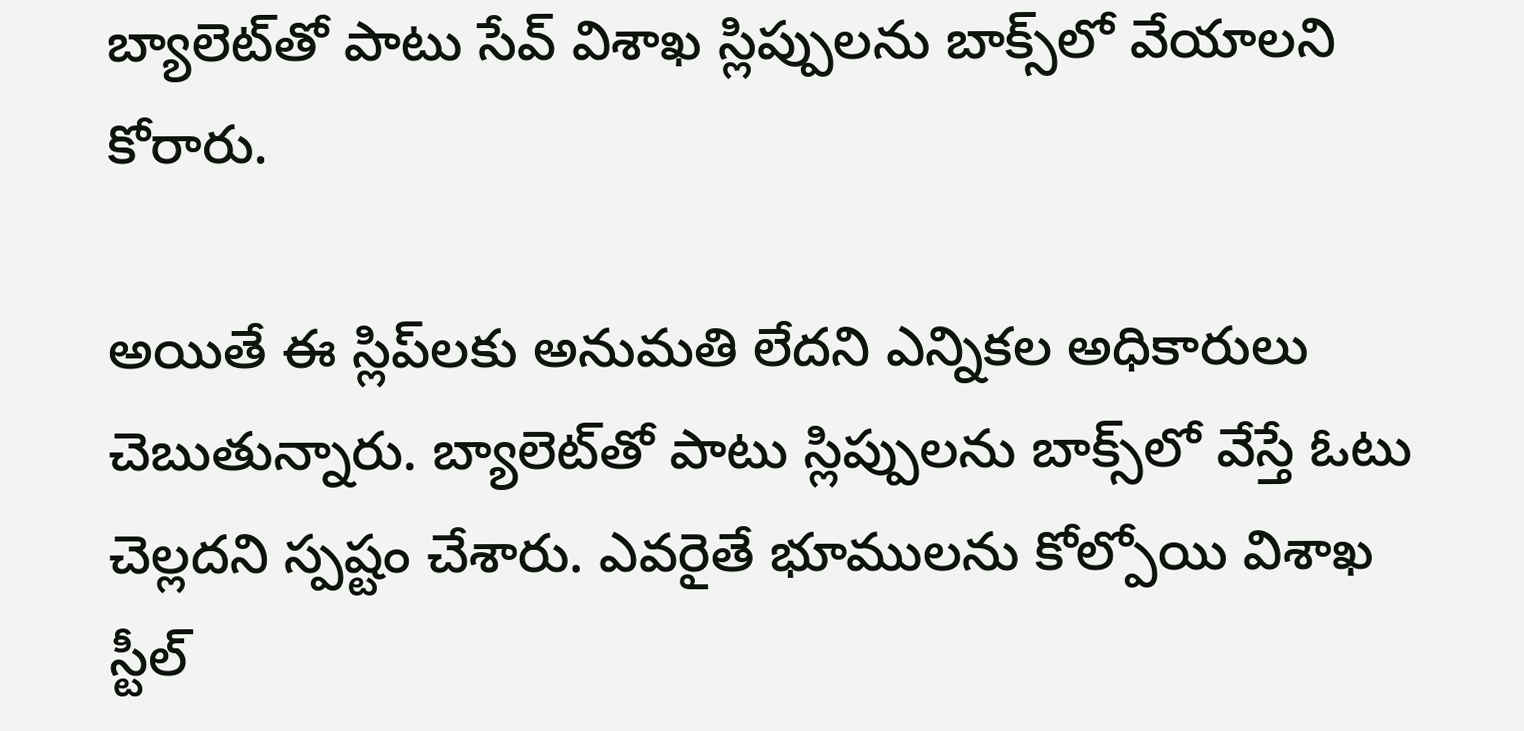బ్యాలెట్‌తో పాటు సేవ్ విశాఖ స్లిప్పులను బాక్స్‌లో వేయాలని కోరారు.

అయితే ఈ స్లిప్‌లకు అనుమతి లేదని ఎన్నికల అధికారులు చెబుతున్నారు. బ్యాలెట్‌తో పాటు స్లిప్పులను బాక్స్‌లో వేస్తే ఓటు చెల్లదని స్పష్టం చేశారు. ఎవరైతే భూములను కోల్పోయి విశాఖ స్టీల్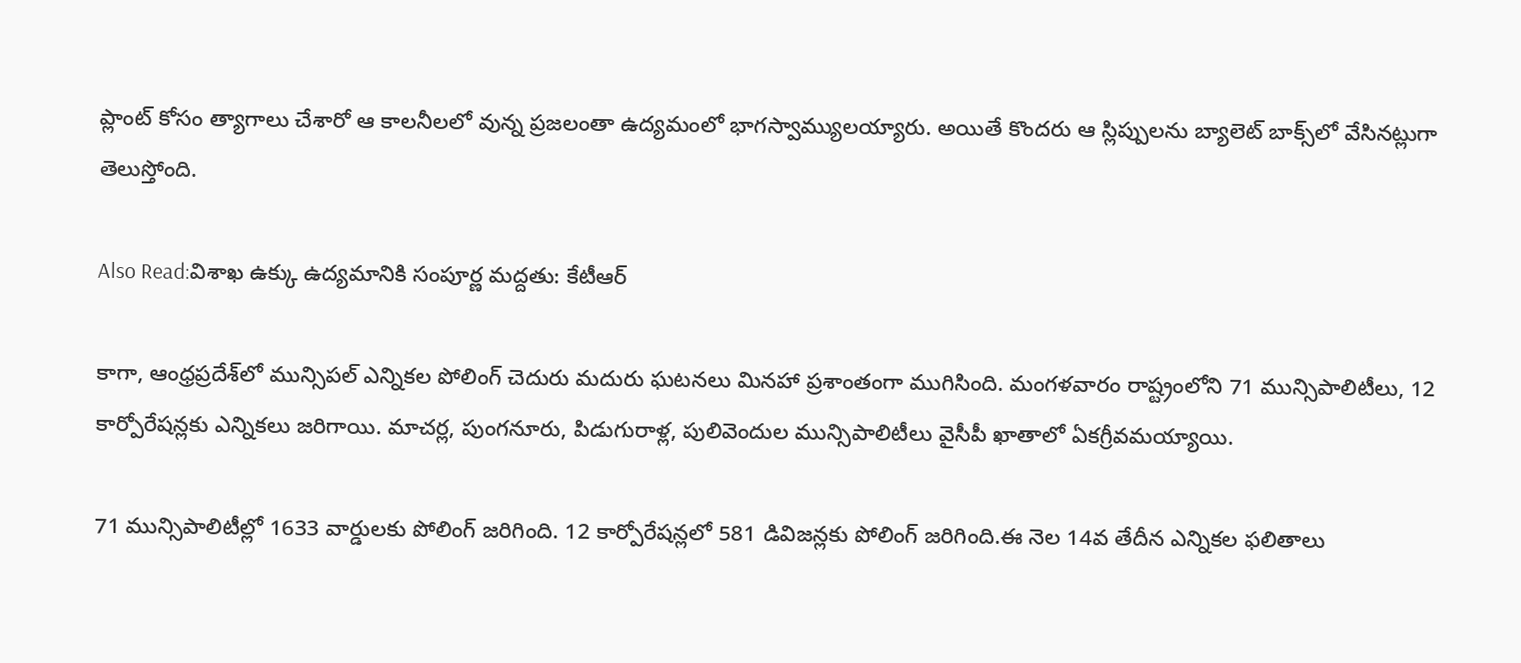ప్లాంట్ కోసం త్యాగాలు చేశారో ఆ కాలనీలలో వున్న ప్రజలంతా ఉద్యమంలో భాగస్వామ్యులయ్యారు. అయితే కొందరు ఆ స్లిప్పులను బ్యాలెట్ బాక్స్‌లో వేసినట్లుగా తెలుస్తోంది.

Also Read:విశాఖ ఉక్కు ఉద్యమానికి సంపూర్ణ మద్దతు: కేటీఆర్

కాగా, ఆంధ్రప్రదేశ్‌లో మున్సిపల్ ఎన్నికల పోలింగ్ చెదురు మదురు ఘటనలు మినహా ప్రశాంతంగా ముగిసింది. మంగళవారం రాష్ట్రంలోని 71 మున్సిపాలిటీలు, 12 కార్పోరేషన్లకు ఎన్నికలు జరిగాయి. మాచర్ల, పుంగనూరు, పిడుగురాళ్ల, పులివెందుల మున్సిపాలిటీలు వైసీపీ ఖాతాలో ఏకగ్రీవమయ్యాయి.

71 మున్సిపాలిటీల్లో 1633 వార్డులకు పోలింగ్ జరిగింది. 12 కార్పోరేషన్లలో 581 డివిజన్లకు పోలింగ్ జరిగింది.ఈ నెల 14వ తేదీన ఎన్నికల ఫలితాలు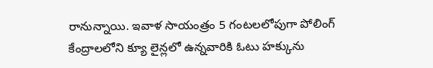రానున్నాయి. ఇవాళ సాయంత్రం 5 గంటలలోపుగా పోలింగ్ కేంద్రాలలోని క్యూ లైన్లలో ఉన్నవారికి ఓటు హక్కును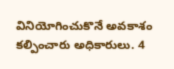వినియోగించుకొనే అవకాశం కల్పించారు అధికారులు. 4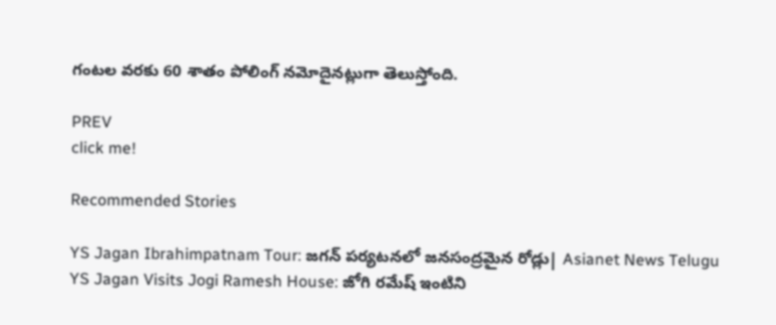గంటల వరకు 60 శాతం పోలింగ్ నమోదైనట్లుగా తెలుస్తోంది.

PREV
click me!

Recommended Stories

YS Jagan Ibrahimpatnam Tour: జగన్ పర్యటనలో జనసంద్రమైన రోడ్లు| Asianet News Telugu
YS Jagan Visits Jogi Ramesh House: జోగి రమేష్ ఇంటిని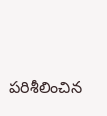పరిశీలించిన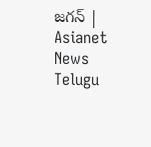జగన్ | Asianet News Telugu